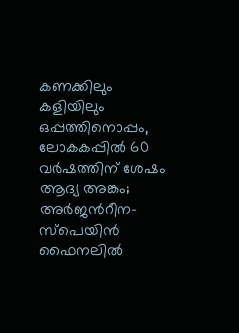കണക്കിലും കളിയിലും ഒപ്പത്തിനൊപ്പം, ലോകകപ്പിൽ 60 വർഷത്തിന് ശേഷം ആദ്യ അങ്കം; അര്‍ജന്‍റീന-സ്പെയിൻ ഫൈനലില്‍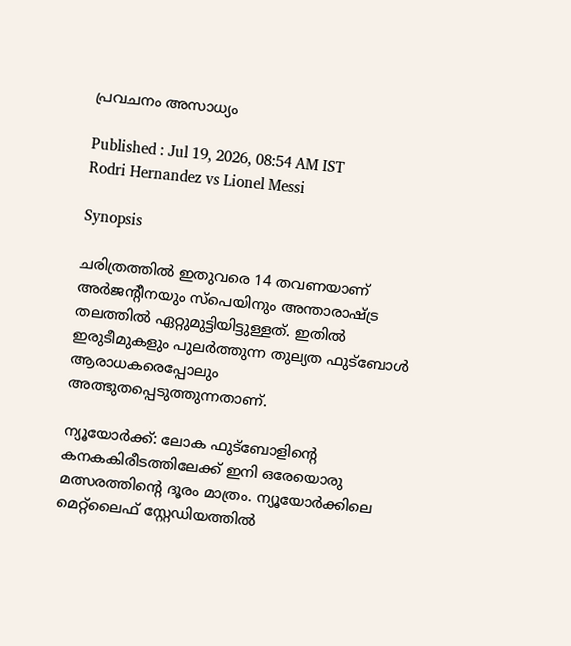പ്രവചനം അസാധ്യം

Published : Jul 19, 2026, 08:54 AM IST
Rodri Hernandez vs Lionel Messi

Synopsis

ചരിത്രത്തിൽ ഇതുവരെ 14 തവണയാണ് അർജന്‍റീനയും സ്പെയിനും അന്താരാഷ്ട്ര തലത്തിൽ ഏറ്റുമുട്ടിയിട്ടുള്ളത്. ഇതിൽ ഇരുടീമുകളും പുലർത്തുന്ന തുല്യത ഫുട്ബോൾ ആരാധകരെപ്പോലും അത്ഭുതപ്പെടുത്തുന്നതാണ്.

ന്യൂയോർക്ക്: ലോക ഫുട്ബോളിന്‍റെ കനകകിരീടത്തിലേക്ക് ഇനി ഒരേയൊരു മത്സരത്തിന്‍റെ ദൂരം മാത്രം. ന്യൂയോർക്കിലെ മെറ്റ്‌ലൈഫ് സ്റ്റേഡിയത്തിൽ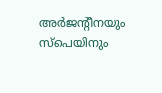അർജന്‍റീനയും സ്പെയിനും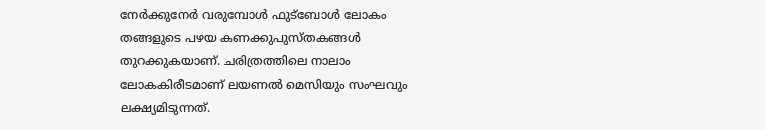നേർക്കുനേർ വരുമ്പോൾ ഫുട്ബോൾ ലോകം തങ്ങളുടെ പഴയ കണക്കുപുസ്തകങ്ങൾ തുറക്കുകയാണ്. ചരിത്രത്തിലെ നാലാം ലോകകിരീടമാണ് ലയണൽ മെസിയും സംഘവും ലക്ഷ്യമിടുന്നത്.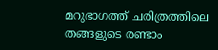മറുഭാഗത്ത് ചരിത്രത്തിലെ തങ്ങളുടെ രണ്ടാം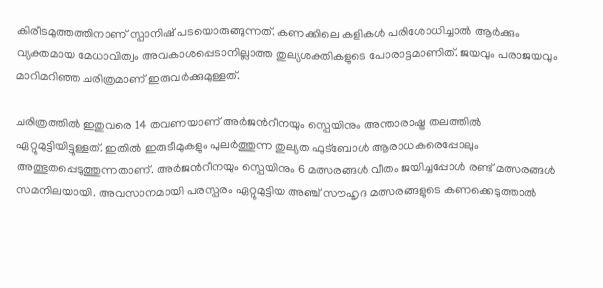കിരീടമുത്തത്തിനാണ് സ്പാനിഷ് പടയൊരുങ്ങുന്നത്. കണക്കിലെ കളികൾ പരിശോധിച്ചാൽ ആർക്കും വ്യക്തമായ മേധാവിത്വം അവകാശപ്പെടാനില്ലാത്ത തുല്യശക്തികളുടെ പോരാട്ടമാണിത്. ജയവും പരാജയവും മാറിമറിഞ്ഞ ചരിത്രമാണ് ഇരുവർക്കുമുള്ളത്.

ചരിത്രത്തിൽ ഇതുവരെ 14 തവണയാണ് അർജന്‍റീനയും സ്പെയിനും അന്താരാഷ്ട്ര തലത്തിൽ ഏറ്റുമുട്ടിയിട്ടുള്ളത്. ഇതിൽ ഇരുടീമുകളും പുലർത്തുന്ന തുല്യത ഫുട്ബോൾ ആരാധകരെപ്പോലും അത്ഭുതപ്പെടുത്തുന്നതാണ്. അർജന്‍റീനയും സ്പെയിനും 6 മത്സരങ്ങള്‍ വീതം ജയിച്ചപ്പോള്‍ രണ്ട് മത്സരങ്ങള്‍ സമനിലയായി. അവസാനമായി പരസ്പരം ഏറ്റുമുട്ടിയ അഞ്ച് സൗഹൃദ മത്സരങ്ങളുടെ കണക്കെടുത്താൽ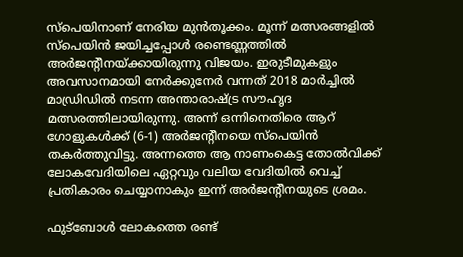സ്പെയിനാണ് നേരിയ മുൻതൂക്കം. മൂന്ന് മത്സരങ്ങളിൽ സ്പെയിൻ ജയിച്ചപ്പോൾ രണ്ടെണ്ണത്തിൽ അർജന്‍റീനയ്ക്കായിരുന്നു വിജയം. ഇരുടീമുകളും അവസാനമായി നേർക്കുനേർ വന്നത് 2018 മാര്‍ച്ചിൽ മാഡ്രിഡില്‍ നടന്ന അന്താരാഷ്ട്ര സൗഹൃദ മത്സരത്തിലായിരുന്നു. അന്ന് ഒന്നിനെതിരെ ആറ് ഗോളുകൾക്ക് (6-1) അർജന്‍റീനയെ സ്പെയിൻ തകർത്തുവിട്ടു. അന്നത്തെ ആ നാണംകെട്ട തോൽവിക്ക് ലോകവേദിയിലെ ഏറ്റവും വലിയ വേദിയിൽ വെച്ച് പ്രതികാരം ചെയ്യാനാകും ഇന്ന് അർജന്‍റീനയുടെ ശ്രമം.

ഫുട്ബോൾ ലോകത്തെ രണ്ട്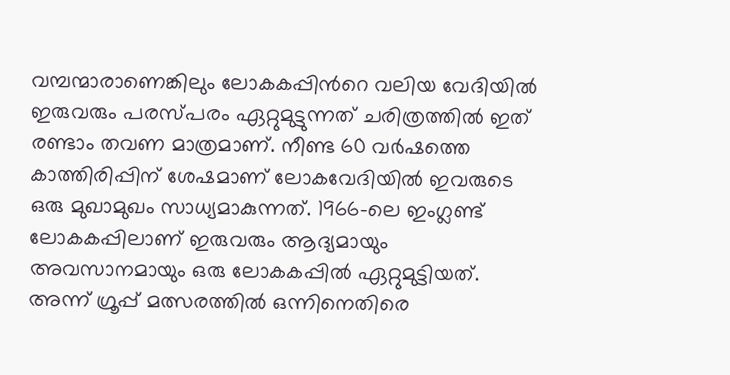വമ്പന്മാരാണെങ്കിലും ലോകകപ്പിന്‍റെ വലിയ വേദിയിൽ ഇരുവരും പരസ്പരം ഏറ്റുമുട്ടുന്നത് ചരിത്രത്തിൽ ഇത് രണ്ടാം തവണ മാത്രമാണ്. നീണ്ട 60 വർഷത്തെ കാത്തിരിപ്പിന് ശേഷമാണ് ലോകവേദിയിൽ ഇവരുടെ ഒരു മുഖാമുഖം സാധ്യമാകുന്നത്. 1966-ലെ ഇംഗ്ലണ്ട് ലോകകപ്പിലാണ് ഇരുവരും ആദ്യമായും അവസാനമായും ഒരു ലോകകപ്പിൽ ഏറ്റുമുട്ടിയത്. അന്ന് ഗ്രൂപ്പ് മത്സരത്തിൽ ഒന്നിനെതിരെ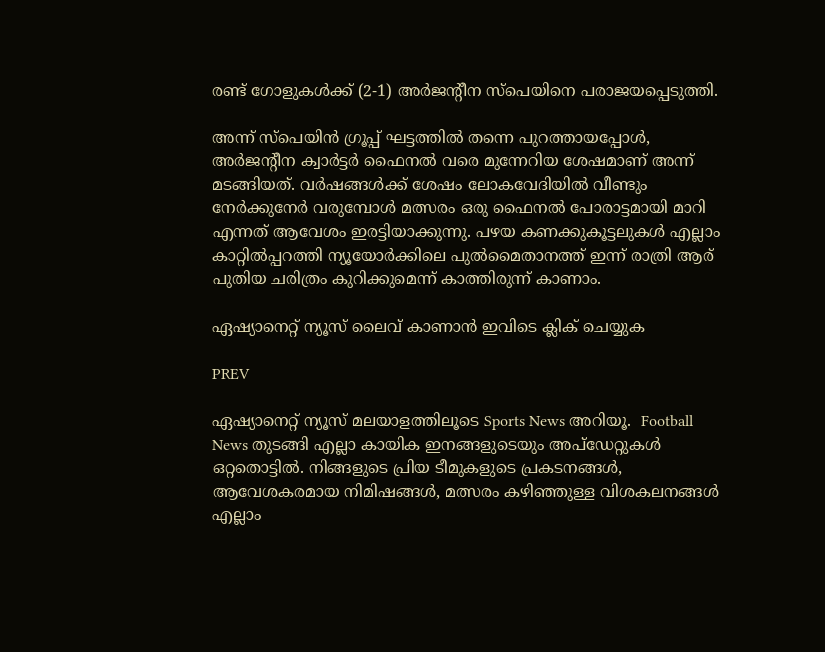രണ്ട് ഗോളുകൾക്ക് (2-1) അർജന്‍റീന സ്പെയിനെ പരാജയപ്പെടുത്തി.

അന്ന് സ്പെയിൻ ഗ്രൂപ്പ് ഘട്ടത്തിൽ തന്നെ പുറത്തായപ്പോൾ, അർജന്‍റീന ക്വാർട്ടർ ഫൈനൽ വരെ മുന്നേറിയ ശേഷമാണ് അന്ന് മടങ്ങിയത്. വർഷങ്ങൾക്ക് ശേഷം ലോകവേദിയിൽ വീണ്ടും നേർക്കുനേർ വരുമ്പോൾ മത്സരം ഒരു ഫൈനൽ പോരാട്ടമായി മാറി എന്നത് ആവേശം ഇരട്ടിയാക്കുന്നു. പഴയ കണക്കുകൂട്ടലുകൾ എല്ലാം കാറ്റിൽപ്പറത്തി ന്യൂയോർക്കിലെ പുൽമൈതാനത്ത് ഇന്ന് രാത്രി ആര് പുതിയ ചരിത്രം കുറിക്കുമെന്ന് കാത്തിരുന്ന് കാണാം.

ഏഷ്യാനെറ്റ് ന്യൂസ് ലൈവ് കാണാന്‍ ഇവിടെ ക്ലിക് ചെയ്യുക

PREV

ഏഷ്യാനെറ്റ് ന്യൂസ് മലയാളത്തിലൂടെ Sports News അറിയൂ.  Football News തുടങ്ങി എല്ലാ കായിക ഇനങ്ങളുടെയും അപ്‌ഡേറ്റുകൾ ഒറ്റതൊട്ടിൽ. നിങ്ങളുടെ പ്രിയ ടീമുകളുടെ പ്രകടനങ്ങൾ, ആവേശകരമായ നിമിഷങ്ങൾ, മത്സരം കഴിഞ്ഞുള്ള വിശകലനങ്ങൾ എല്ലാം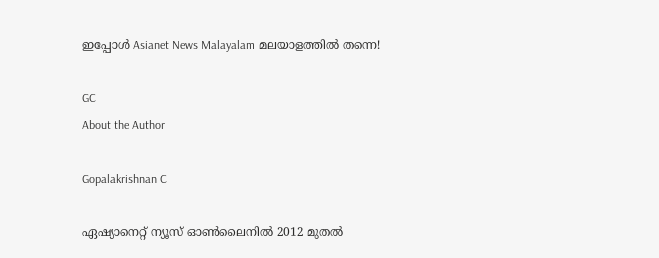ഇപ്പോൾ Asianet News Malayalam മലയാളത്തിൽ തന്നെ!

GC
About the Author

Gopalakrishnan C

ഏഷ്യാനെറ്റ് ന്യൂസ് ഓണ്‍ലൈനില്‍ 2012 മുതല്‍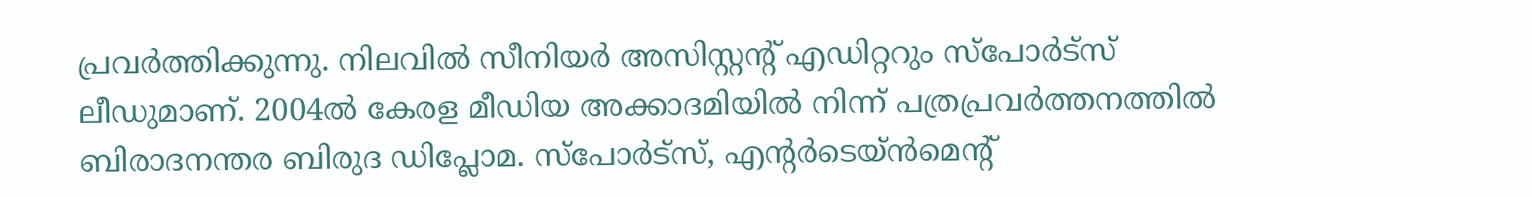പ്രവര്‍ത്തിക്കുന്നു. നിലവില്‍ സീനിയര്‍ അസിസ്റ്റന്‍റ് എഡിറ്ററും സ്പോർട്സ് ലീഡുമാണ്. 2004ൽ കേരള മീഡിയ അക്കാദമിയില്‍ നിന്ന് പത്രപ്രവര്‍ത്തനത്തില്‍ ബിരാദനന്തര ബിരുദ ഡിപ്ലോമ. സ്പോര്‍ട്സ്, എന്‍റര്‍ടെയ്ൻമെന്‍റ്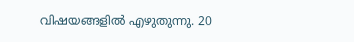വിഷയങ്ങളില്‍ എഴുതുന്നു. 20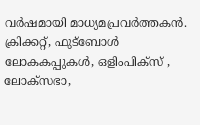വര്‍ഷമായി മാധ്യമപ്രവര്‍ത്തകൻ. ക്രിക്കറ്റ്, ഫുട്ബോള്‍ ലോകകപ്പുകൾ, ഒളിംപിക്സ് , ലോക്സഭാ,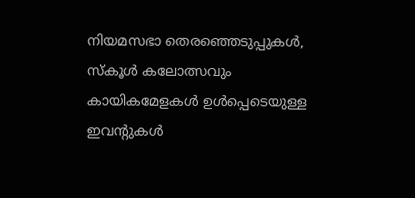നിയമസഭാ തെരഞ്ഞെടുപ്പുകള്‍, സ്കൂള്‍ കലോത്സവും കായികമേളകള്‍ ഉള്‍പ്പെടെയുള്ള ഇവന്‍റുകള്‍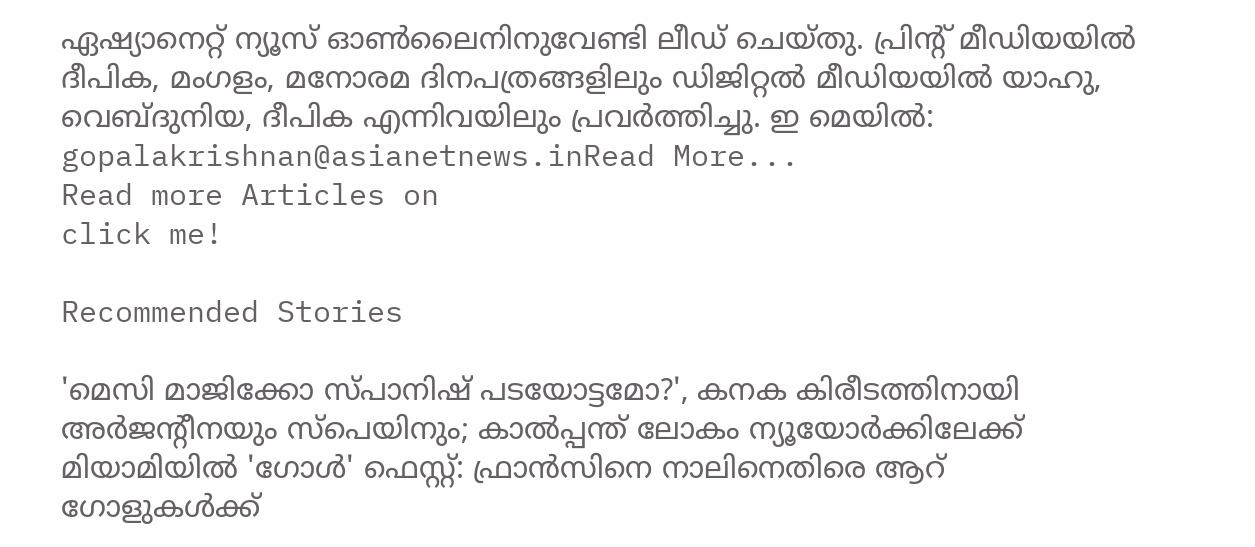ഏഷ്യാനെറ്റ് ന്യൂസ് ഓണ്‍ലൈനിനുവേണ്ടി ലീഡ് ചെയ്തു. പ്രിന്‍റ് മീഡിയയില്‍ ദീപിക, മംഗളം, മനോരമ ദിനപത്രങ്ങളിലും ഡിജിറ്റൽ മീഡിയയില്‍ യാഹു, വെബ്ദുനിയ, ദീപിക എന്നിവയിലും പ്രവര്‍ത്തിച്ചു. ഇ മെയില്‍: gopalakrishnan@asianetnews.inRead More...
Read more Articles on
click me!

Recommended Stories

'മെസി മാജിക്കോ സ്പാനിഷ് പടയോട്ടമോ?', കനക കിരീടത്തിനായി അർജന്‍റീനയും സ്പെയിനും; കാൽപ്പന്ത് ലോകം ന്യൂയോര്‍ക്കിലേക്ക്
മിയാമിയിൽ 'ഗോൾ' ഫെസ്റ്റ്: ഫ്രാൻസിനെ നാലിനെതിരെ ആറ് ഗോളുകൾക്ക്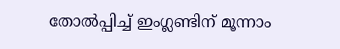തോൽപ്പിച്ച് ഇംഗ്ലണ്ടിന് മൂന്നാം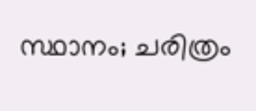സ്ഥാനം; ചരിത്രം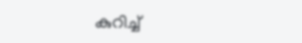കുറിച്ച്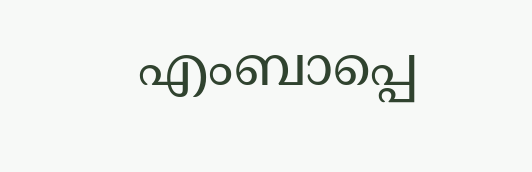എംബാപ്പെ